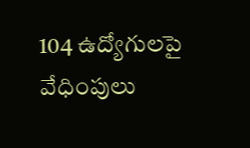104 ఉద్యోగులపై వేధింపులు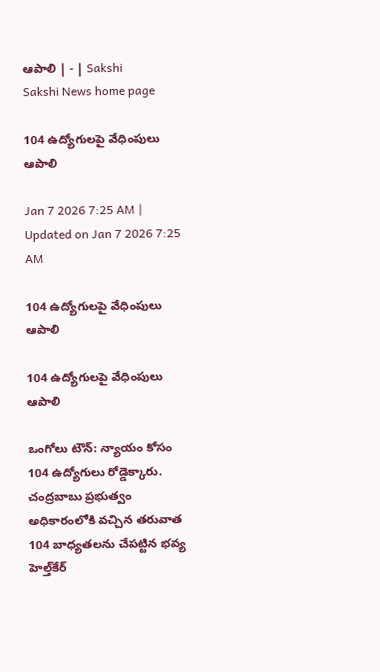ఆపాలి | - | Sakshi
Sakshi News home page

104 ఉద్యోగులపై వేధింపులు ఆపాలి

Jan 7 2026 7:25 AM | Updated on Jan 7 2026 7:25 AM

104 ఉద్యోగులపై వేధింపులు ఆపాలి

104 ఉద్యోగులపై వేధింపులు ఆపాలి

ఒంగోలు టౌన్‌: న్యాయం కోసం 104 ఉద్యోగులు రోడ్డెక్కారు. చంద్రబాబు ప్రభుత్వం అధికారంలోకి వచ్చిన తరువాత 104 బాధ్యతలను చేపట్టిన భవ్య హెల్త్‌కేర్‌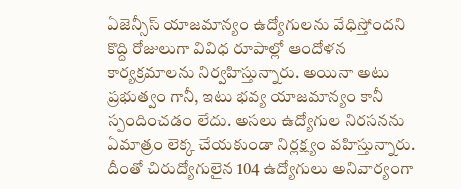ఏజెన్సీస్‌ యాజమాన్యం ఉద్యోగులను వేధిస్తోందని కొద్ది రోజులుగా వివిధ రూపాల్లో ఆందోళన కార్యక్రమాలను నిర్వహిస్తున్నారు. అయినా అటు ప్రభుత్వం గానీ, ఇటు భవ్య యాజమాన్యం కానీ స్పందించడం లేదు. అసలు ఉద్యోగుల నిరసనను ఏమాత్రం లెక్క చేయకుండా నిర్లక్ష్యం వహిస్తున్నారు. దీంతో చిరుద్యోగులైన 104 ఉద్యోగులు అనివార్యంగా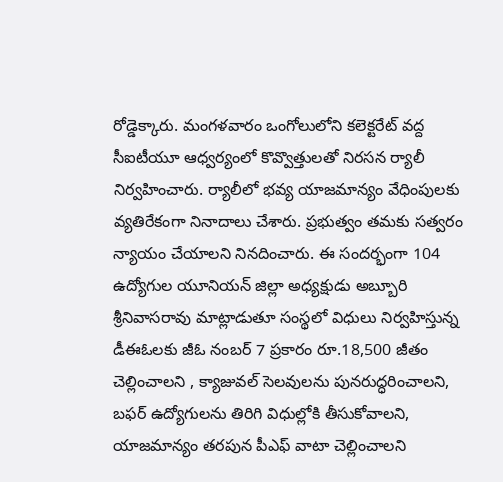రోడ్డెక్కారు. మంగళవారం ఒంగోలులోని కలెక్టరేట్‌ వద్ద సీఐటీయూ ఆధ్వర్యంలో కొవ్వొత్తులతో నిరసన ర్యాలీ నిర్వహించారు. ర్యాలీలో భవ్య యాజమాన్యం వేధింపులకు వ్యతిరేకంగా నినాదాలు చేశారు. ప్రభుత్వం తమకు సత్వరం న్యాయం చేయాలని నినదించారు. ఈ సందర్భంగా 104 ఉద్యోగుల యూనియన్‌ జిల్లా అధ్యక్షుడు అబ్బూరి శ్రీనివాసరావు మాట్లాడుతూ సంస్థలో విధులు నిర్వహిస్తున్న డీఈఓలకు జీఓ నంబర్‌ 7 ప్రకారం రూ.18,500 జీతం చెల్లించాలని , క్యాజువల్‌ సెలవులను పునరుద్ధరించాలని, బఫర్‌ ఉద్యోగులను తిరిగి విధుల్లోకి తీసుకోవాలని, యాజమాన్యం తరపున పీఎఫ్‌ వాటా చెల్లించాలని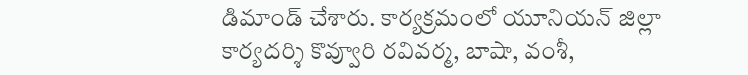డిమాండ్‌ చేశారు. కార్యక్రమంలో యూనియన్‌ జిల్లా కార్యదర్శి కొవ్వూరి రవివర్మ, బాషా, వంశీ,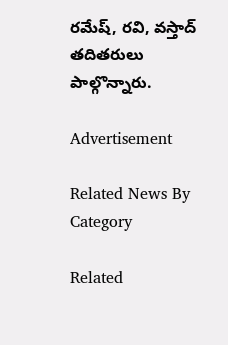రమేష్‌, రవి, వస్తాద్‌ తదితరులు పాల్గొన్నారు.

Advertisement

Related News By Category

Related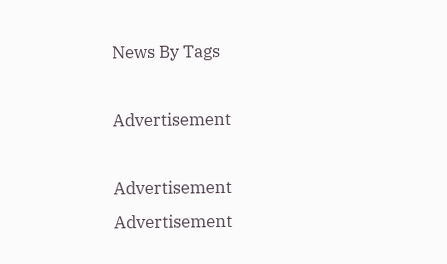News By Tags

Advertisement

Advertisement
Advertisement